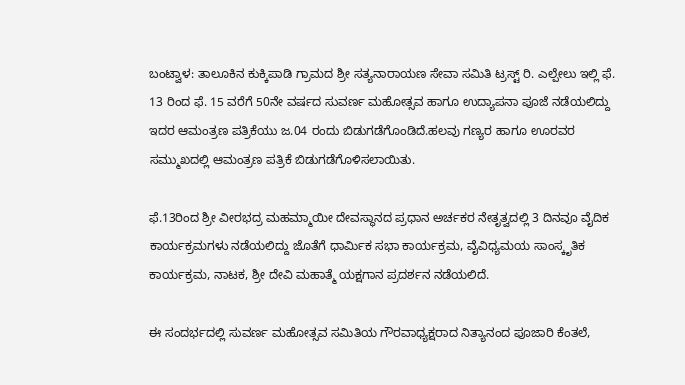ಬಂಟ್ವಾಳ: ತಾಲೂಕಿನ ಕುಕ್ಕಿಪಾಡಿ ಗ್ರಾಮದ ಶ್ರೀ ಸತ್ಯನಾರಾಯಣ ಸೇವಾ ಸಮಿತಿ ಟ್ರಸ್ಟ್ ರಿ. ಎಲ್ಪೇಲು ಇಲ್ಲಿ ಫೆ. 13 ರಿಂದ ಫೆ. 15 ವರೆಗೆ 50ನೇ ವರ್ಷದ ಸುವರ್ಣ ಮಹೋತ್ಸವ ಹಾಗೂ ಉದ್ಯಾಪನಾ ಪೂಜೆ ನಡೆಯಲಿದ್ದು ಇದರ ಆಮಂತ್ರಣ ಪತ್ರಿಕೆಯು ಜ.04 ರಂದು ಬಿಡುಗಡೆಗೊಂಡಿದೆ.ಹಲವು ಗಣ್ಯರ ಹಾಗೂ ಊರವರ ಸಮ್ಮುಖದಲ್ಲಿ ಆಮಂತ್ರಣ ಪತ್ರಿಕೆ ಬಿಡುಗಡೆಗೊಳಿಸಲಾಯಿತು.

ಫೆ.13ರಿಂದ ಶ್ರೀ ವೀರಭದ್ರ ಮಹಮ್ಮಾಯೀ ದೇವಸ್ಥಾನದ ಪ್ರಧಾನ ಅರ್ಚಕರ ನೇತೃತ್ವದಲ್ಲಿ 3 ದಿನವೂ ವೈದಿಕ ಕಾರ್ಯಕ್ರಮಗಳು ನಡೆಯಲಿದ್ದು ಜೊತೆಗೆ ಧಾರ್ಮಿಕ ಸಭಾ ಕಾರ್ಯಕ್ರಮ, ವೈವಿಧ್ಯಮಯ ಸಾಂಸ್ಕೃತಿಕ ಕಾರ್ಯಕ್ರಮ, ನಾಟಕ, ಶ್ರೀ ದೇವಿ ಮಹಾತ್ಮೆ ಯಕ್ಷಗಾನ ಪ್ರದರ್ಶನ ನಡೆಯಲಿದೆ.

ಈ ಸಂದರ್ಭದಲ್ಲಿ ಸುವರ್ಣ ಮಹೋತ್ಸವ ಸಮಿತಿಯ ಗೌರವಾಧ್ಯಕ್ಷರಾದ ನಿತ್ಯಾನಂದ ಪೂಜಾರಿ ಕೆಂತಲೆ,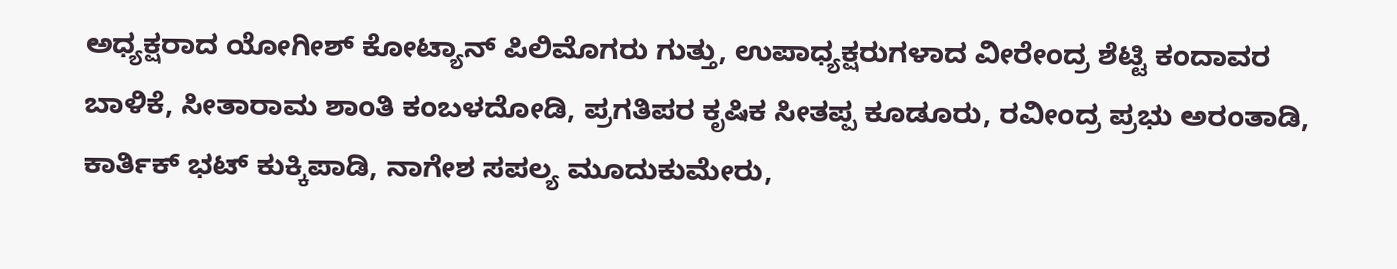ಅಧ್ಯಕ್ಷರಾದ ಯೋಗೀಶ್ ಕೋಟ್ಯಾನ್ ಪಿಲಿಮೊಗರು ಗುತ್ತು, ಉಪಾಧ್ಯಕ್ಷರುಗಳಾದ ವೀರೇಂದ್ರ ಶೆಟ್ಟಿ ಕಂದಾವರ ಬಾಳಿಕೆ, ಸೀತಾರಾಮ ಶಾಂತಿ ಕಂಬಳದೋಡಿ, ಪ್ರಗತಿಪರ ಕೃಷಿಕ ಸೀತಪ್ಪ ಕೂಡೂರು, ರವೀಂದ್ರ ಪ್ರಭು ಅರಂತಾಡಿ, ಕಾರ್ತಿಕ್ ಭಟ್ ಕುಕ್ಕಿಪಾಡಿ, ನಾಗೇಶ ಸಪಲ್ಯ ಮೂದುಕುಮೇರು,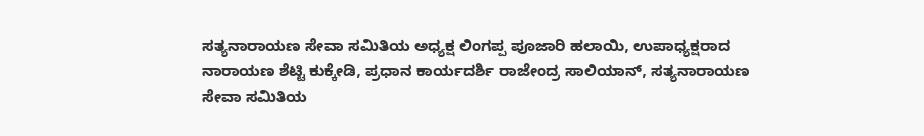ಸತ್ಯನಾರಾಯಣ ಸೇವಾ ಸಮಿತಿಯ ಅಧ್ಯಕ್ಷ ಲಿಂಗಪ್ಪ ಪೂಜಾರಿ ಹಲಾಯಿ, ಉಪಾಧ್ಯಕ್ಷರಾದ ನಾರಾಯಣ ಶೆಟ್ಟಿ ಕುಕ್ಕೇಡಿ, ಪ್ರಧಾನ ಕಾರ್ಯದರ್ಶಿ ರಾಜೇಂದ್ರ ಸಾಲಿಯಾನ್, ಸತ್ಯನಾರಾಯಣ ಸೇವಾ ಸಮಿತಿಯ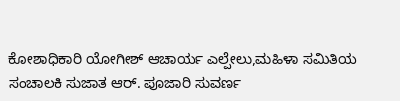ಕೋಶಾಧಿಕಾರಿ ಯೋಗೀಶ್ ಆಚಾರ್ಯ ಎಲ್ಪೇಲು,ಮಹಿಳಾ ಸಮಿತಿಯ ಸಂಚಾಲಕಿ ಸುಜಾತ ಆರ್. ಪೂಜಾರಿ ಸುವರ್ಣ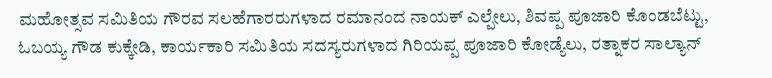ಮಹೋತ್ಸವ ಸಮಿತಿಯ ಗೌರವ ಸಲಹೆಗಾರರುಗಳಾದ ರಮಾನಂದ ನಾಯಕ್ ಎಲ್ಪೇಲು, ಶಿವಪ್ಪ ಪೂಜಾರಿ ಕೊಂಡಬೆಟ್ಟು, ಓಬಯ್ಯ ಗೌಡ ಕುಕ್ಕೇಡಿ, ಕಾರ್ಯಕಾರಿ ಸಮಿತಿಯ ಸದಸ್ಯರುಗಳಾದ ಗಿರಿಯಪ್ಪ ಪೂಜಾರಿ ಕೋಡ್ಯೆಲು, ರತ್ನಾಕರ ಸಾಲ್ಯಾನ್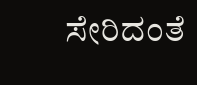ಸೇರಿದಂತೆ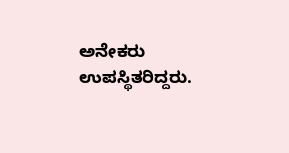ಅನೇಕರು ಉಪಸ್ಥಿತರಿದ್ದರು.